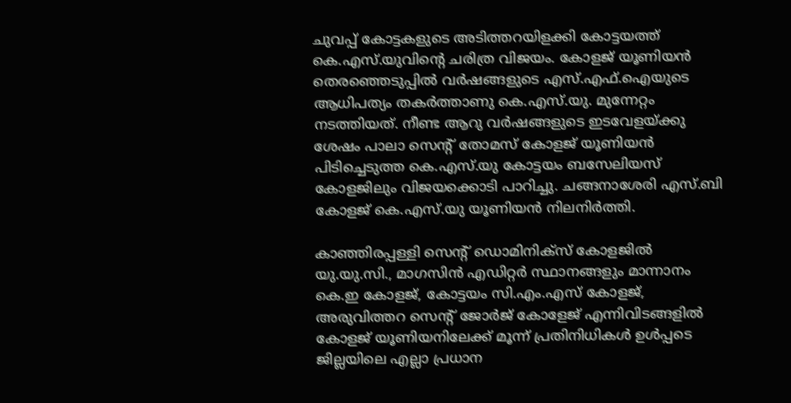ചുവപ്പ് കോട്ടകളുടെ അടിത്തറയിളക്കി കോട്ടയത്ത് കെ.എസ്.യുവിന്റെ ചരിത്ര വിജയം. കോളജ് യൂണിയന്‍ തെരഞ്ഞെടുപ്പില്‍ വര്‍ഷങ്ങളുടെ എസ്.എഫ്.ഐയുടെ ആധിപത്യം തകര്‍ത്താണു കെ.എസ്.യു. മുന്നേറ്റം നടത്തിയത്. നീണ്ട ആറു വര്‍ഷങ്ങളുടെ ഇടവേളയ്ക്കു ശേഷം പാലാ സെന്റ് തോമസ് കോളജ് യൂണിയന്‍ പിടിച്ചെടുത്ത കെ.എസ്.യു കോട്ടയം ബസേലിയസ് കോളജിലും വിജയക്കൊടി പാറിച്ചു. ചങ്ങനാശേരി എസ്.ബി കോളജ് കെ.എസ്.യു യൂണിയന്‍ നിലനിര്‍ത്തി.

കാഞ്ഞിരപ്പള്ളി സെന്റ് ഡൊമിനിക്‌സ് കോളജില്‍ യു.യു.സി., മാഗസിന്‍ എഡിറ്റര്‍ സ്ഥാനങ്ങളും മാന്നാനം കെ.ഇ കോളജ്, കോട്ടയം സി.എം.എസ് കോളജ്, അരുവിത്തറ സെന്റ് ജോര്‍ജ് കോളേജ് എന്നിവിടങ്ങളില്‍ കോളജ് യൂണിയനിലേക്ക് മൂന്ന് പ്രതിനിധികള്‍ ഉള്‍പ്പടെ ജില്ലയിലെ എല്ലാ പ്രധാന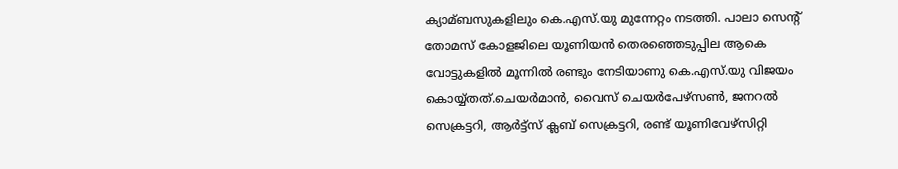ക്യാമ്ബസുകളിലും കെ.എസ്.യു മുന്നേറ്റം നടത്തി. പാലാ സെന്റ് തോമസ് കോളജിലെ യൂണിയന്‍ തെരഞ്ഞെടുപ്പില ആകെ വോട്ടുകളില്‍ മൂന്നില്‍ രണ്ടും നേടിയാണു കെ.എസ്.യു വിജയം കൊയ്യ്തത്.ചെയര്‍മാന്‍, വൈസ് ചെയര്‍പേഴ്‌സണ്‍, ജനറല്‍ സെക്രട്ടറി, ആര്‍ട്ട്‌സ് ക്ലബ് സെക്രട്ടറി, രണ്ട് യൂണിവേഴ്‌സിറ്റി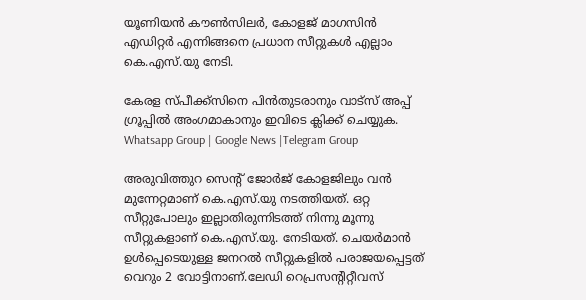യൂണിയന്‍ കൗണ്‍സിലര്‍, കോളജ് മാഗസിന്‍ എഡിറ്റര്‍ എന്നിങ്ങനെ പ്രധാന സീറ്റുകള്‍ എല്ലാം കെ.എസ്.യു നേടി.

കേരള സ്പീക്ക്സിനെ പിൻതുടരാനും വാട്സ് അപ്പ് ഗ്രൂപ്പിൽ അംഗമാകാനും ഇവിടെ ക്ലിക്ക് ചെയ്യുക. Whatsapp Group | Google News |Telegram Group

അരുവിത്തുറ സെന്റ് ജോര്‍ജ് കോളജിലും വന്‍ മുന്നേറ്റമാണ് കെ.എസ്.യു നടത്തിയത്. ഒറ്റ സീറ്റുപോലും ഇല്ലാതിരുന്നിടത്ത് നിന്നു മൂന്നു സീറ്റുകളാണ് കെ.എസ്.യു. നേടിയത്. ചെയര്‍മാന്‍ ഉള്‍പ്പെടെയുള്ള ജനറല്‍ സീറ്റുകളില്‍ പരാജയപ്പെട്ടത് വെറും 2 വോട്ടിനാണ്.ലേഡി റെപ്രസന്റിറ്റീവസ്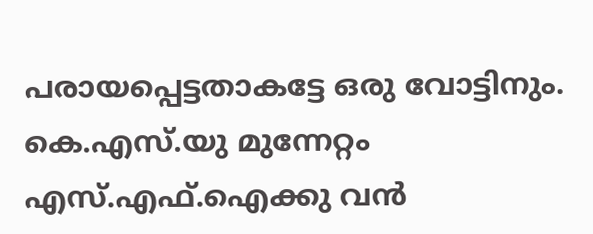പരായപ്പെട്ടതാകട്ടേ ഒരു വോട്ടിനും. കെ.എസ്.യു മുന്നേറ്റം എസ്.എഫ്.ഐക്കു വന്‍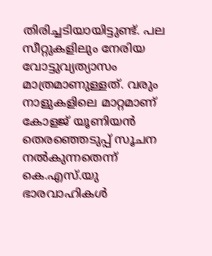തിരിച്ചടിയായിട്ടുണ്ട്. പല സീറ്റുകളിലും നേരിയ വോട്ടുവ്യത്യാസം മാത്രമാണുള്ളത്. വരും നാളുകളിലെ മാറ്റമാണ് കോളജ് യൂണിയന്‍ തെരഞ്ഞെടുപ്പ് സൂചന നല്‍കുന്നതെന്ന് കെ.എസ്.യു ഭാരവാഹികള്‍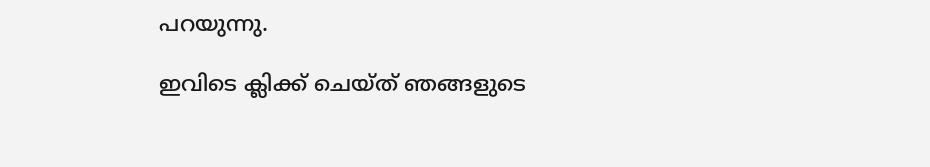പറയുന്നു.

ഇവിടെ ക്ലിക്ക് ചെയ്ത് ഞങ്ങളുടെ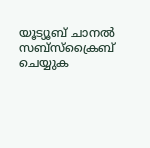യൂട്യൂബ് ചാനൽ സബ്സ്ക്രൈബ് ചെയ്യുക